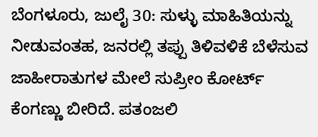ಬೆಂಗಳೂರು, ಜುಲೈ 30: ಸುಳ್ಳು ಮಾಹಿತಿಯನ್ನು ನೀಡುವಂತಹ, ಜನರಲ್ಲಿ ತಪ್ಪು ತಿಳಿವಳಿಕೆ ಬೆಳೆಸುವ ಜಾಹೀರಾತುಗಳ ಮೇಲೆ ಸುಪ್ರೀಂ ಕೋರ್ಟ್ ಕೆಂಗಣ್ಣು ಬೀರಿದೆ. ಪತಂಜಲಿ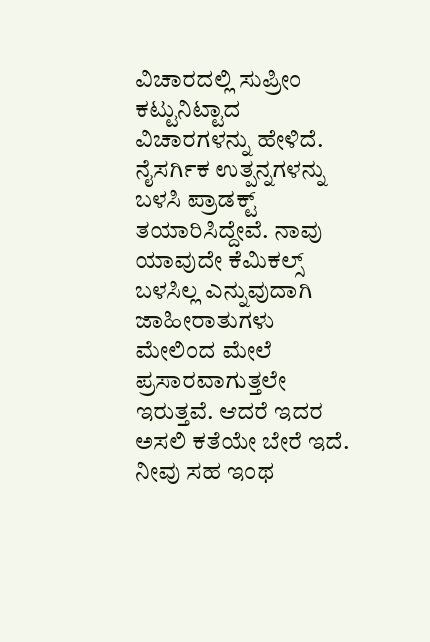ವಿಚಾರದಲ್ಲಿ ಸುಪ್ರೀಂ ಕಟ್ಟುನಿಟ್ಟಾದ ವಿಚಾರಗಳನ್ನು ಹೇಳಿದೆ. ನೈಸರ್ಗಿಕ ಉತ್ಪನ್ನಗಳನ್ನು ಬಳಸಿ ಪ್ರಾಡಕ್ಟ್ ತಯಾರಿಸಿದ್ದೇವೆ. ನಾವು ಯಾವುದೇ ಕೆಮಿಕಲ್ಸ್ ಬಳಸಿಲ್ಲ ಎನ್ನುವುದಾಗಿ ಜಾಹೀರಾತುಗಳು ಮೇಲಿಂದ ಮೇಲೆ ಪ್ರಸಾರವಾಗುತ್ತಲೇ ಇರುತ್ತವೆ. ಆದರೆ ಇದರ ಅಸಲಿ ಕತೆಯೇ ಬೇರೆ ಇದೆ. ನೀವು ಸಹ ಇಂಥ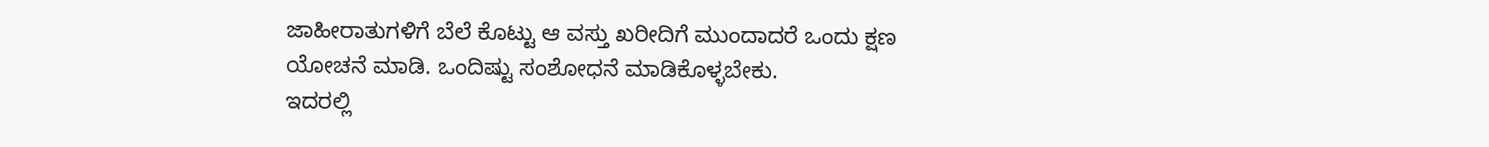ಜಾಹೀರಾತುಗಳಿಗೆ ಬೆಲೆ ಕೊಟ್ಟು ಆ ವಸ್ತು ಖರೀದಿಗೆ ಮುಂದಾದರೆ ಒಂದು ಕ್ಷಣ ಯೋಚನೆ ಮಾಡಿ. ಒಂದಿಷ್ಟು ಸಂಶೋಧನೆ ಮಾಡಿಕೊಳ್ಳಬೇಕು.
ಇದರಲ್ಲಿ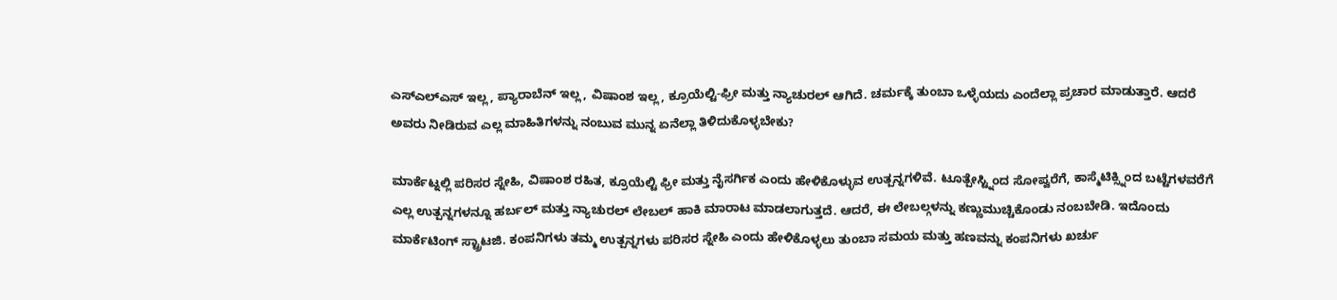ಎಸ್ಎಲ್ಎಸ್ ಇಲ್ಲ, ಪ್ಯಾರಾಬೆನ್ ಇಲ್ಲ, ವಿಷಾಂಶ ಇಲ್ಲ, ಕ್ರೂಯೆಲ್ಟಿ-ಫ್ರೀ ಮತ್ತು ನ್ಯಾಚುರಲ್ ಆಗಿದೆ. ಚರ್ಮಕ್ಕೆ ತುಂಬಾ ಒಳ್ಳೆಯದು ಎಂದೆಲ್ಲಾ ಪ್ರಚಾರ ಮಾಡುತ್ತಾರೆ. ಆದರೆ ಅವರು ನೀಡಿರುವ ಎಲ್ಲ ಮಾಹಿತಿಗಳನ್ನು ನಂಬುವ ಮುನ್ನ ಏನೆಲ್ಲಾ ತಿಳಿದುಕೊಳ್ಳಬೇಕು?

ಮಾರ್ಕೆಟ್ನಲ್ಲಿ ಪರಿಸರ ಸ್ನೇಹಿ, ವಿಷಾಂಶ ರಹಿತ, ಕ್ರೂಯೆಲ್ಟಿ ಫ್ರೀ ಮತ್ತು ನೈಸರ್ಗಿಕ ಎಂದು ಹೇಳಿಕೊಳ್ಳುವ ಉತ್ಪನ್ನಗಳಿವೆ. ಟೂತ್ಪೇಸ್ಟ್ನಿಂದ ಸೋಪ್ವರೆಗೆ, ಕಾಸ್ಮೆಟಿಕ್ಸ್ನಿಂದ ಬಟ್ಟೆಗಳವರೆಗೆ ಎಲ್ಲ ಉತ್ಪನ್ನಗಳನ್ನೂ ಹರ್ಬಲ್ ಮತ್ತು ನ್ಯಾಚುರಲ್ ಲೇಬಲ್ ಹಾಕಿ ಮಾರಾಟ ಮಾಡಲಾಗುತ್ತದೆ. ಆದರೆ, ಈ ಲೇಬಲ್ಗಳನ್ನು ಕಣ್ಣುಮುಚ್ಚಿಕೊಂಡು ನಂಬಬೇಡಿ. ಇದೊಂದು ಮಾರ್ಕೆಟಿಂಗ್ ಸ್ಟ್ರಾಟಜಿ. ಕಂಪನಿಗಳು ತಮ್ಮ ಉತ್ಪನ್ನಗಳು ಪರಿಸರ ಸ್ನೇಹಿ ಎಂದು ಹೇಳಿಕೊಳ್ಳಲು ತುಂಬಾ ಸಮಯ ಮತ್ತು ಹಣವನ್ನು ಕಂಪನಿಗಳು ಖರ್ಚು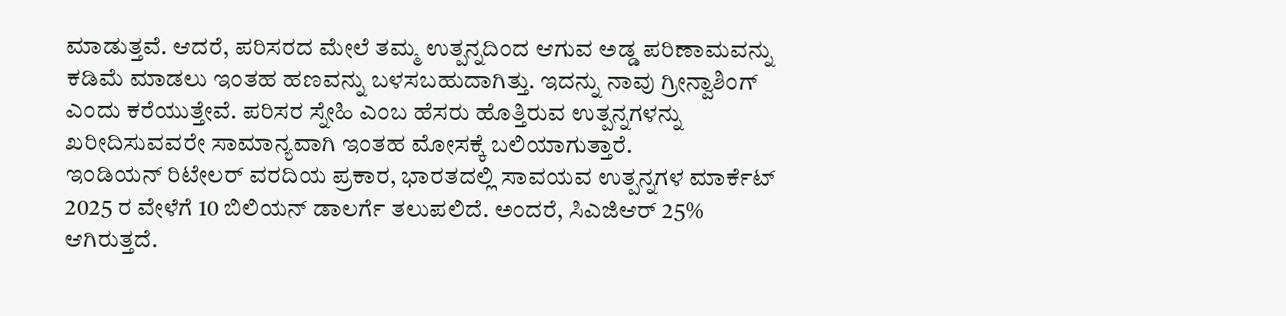ಮಾಡುತ್ತವೆ. ಆದರೆ, ಪರಿಸರದ ಮೇಲೆ ತಮ್ಮ ಉತ್ಪನ್ನದಿಂದ ಆಗುವ ಅಡ್ಡ ಪರಿಣಾಮವನ್ನು ಕಡಿಮೆ ಮಾಡಲು ಇಂತಹ ಹಣವನ್ನು ಬಳಸಬಹುದಾಗಿತ್ತು. ಇದನ್ನು ನಾವು ಗ್ರೀನ್ವಾಶಿಂಗ್ ಎಂದು ಕರೆಯುತ್ತೇವೆ. ಪರಿಸರ ಸ್ನೇಹಿ ಎಂಬ ಹೆಸರು ಹೊತ್ತಿರುವ ಉತ್ಪನ್ನಗಳನ್ನು ಖರೀದಿಸುವವರೇ ಸಾಮಾನ್ಯವಾಗಿ ಇಂತಹ ಮೋಸಕ್ಕೆ ಬಲಿಯಾಗುತ್ತಾರೆ.
ಇಂಡಿಯನ್ ರಿಟೇಲರ್ ವರದಿಯ ಪ್ರಕಾರ, ಭಾರತದಲ್ಲಿ ಸಾವಯವ ಉತ್ಪನ್ನಗಳ ಮಾರ್ಕೆಟ್ 2025 ರ ವೇಳೆಗೆ 10 ಬಿಲಿಯನ್ ಡಾಲರ್ಗೆ ತಲುಪಲಿದೆ. ಅಂದರೆ, ಸಿಎಜಿಆರ್ 25% ಆಗಿರುತ್ತದೆ.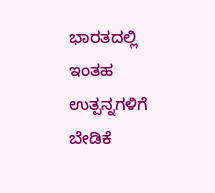ಭಾರತದಲ್ಲಿ ಇಂತಹ ಉತ್ಪನ್ನಗಳಿಗೆ ಬೇಡಿಕೆ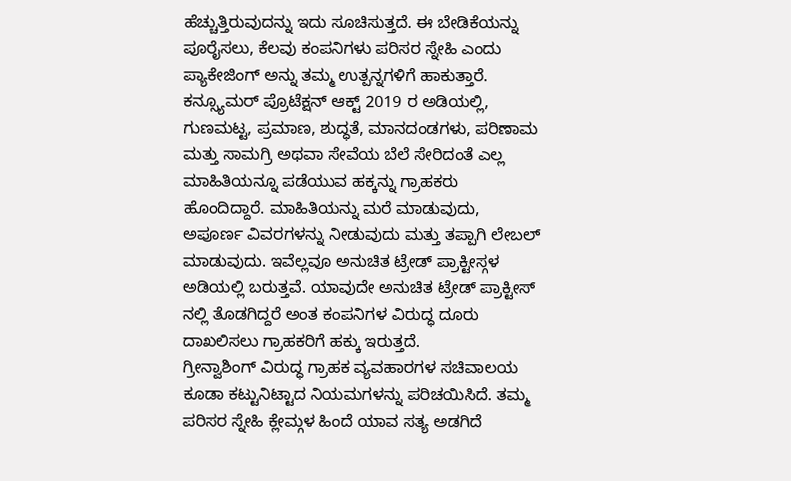ಹೆಚ್ಚುತ್ತಿರುವುದನ್ನು ಇದು ಸೂಚಿಸುತ್ತದೆ. ಈ ಬೇಡಿಕೆಯನ್ನು ಪೂರೈಸಲು, ಕೆಲವು ಕಂಪನಿಗಳು ಪರಿಸರ ಸ್ನೇಹಿ ಎಂದು ಪ್ಯಾಕೇಜಿಂಗ್ ಅನ್ನು ತಮ್ಮ ಉತ್ಪನ್ನಗಳಿಗೆ ಹಾಕುತ್ತಾರೆ.
ಕನ್ಸ್ಯೂಮರ್ ಪ್ರೊಟೆಕ್ಷನ್ ಆಕ್ಟ್ 2019 ರ ಅಡಿಯಲ್ಲಿ, ಗುಣಮಟ್ಟ, ಪ್ರಮಾಣ, ಶುದ್ಧತೆ, ಮಾನದಂಡಗಳು, ಪರಿಣಾಮ ಮತ್ತು ಸಾಮಗ್ರಿ ಅಥವಾ ಸೇವೆಯ ಬೆಲೆ ಸೇರಿದಂತೆ ಎಲ್ಲ ಮಾಹಿತಿಯನ್ನೂ ಪಡೆಯುವ ಹಕ್ಕನ್ನು ಗ್ರಾಹಕರು ಹೊಂದಿದ್ದಾರೆ. ಮಾಹಿತಿಯನ್ನು ಮರೆ ಮಾಡುವುದು, ಅಪೂರ್ಣ ವಿವರಗಳನ್ನು ನೀಡುವುದು ಮತ್ತು ತಪ್ಪಾಗಿ ಲೇಬಲ್ ಮಾಡುವುದು. ಇವೆಲ್ಲವೂ ಅನುಚಿತ ಟ್ರೇಡ್ ಪ್ರಾಕ್ಟೀಸ್ಗಳ ಅಡಿಯಲ್ಲಿ ಬರುತ್ತವೆ. ಯಾವುದೇ ಅನುಚಿತ ಟ್ರೇಡ್ ಪ್ರಾಕ್ಟೀಸ್ ನಲ್ಲಿ ತೊಡಗಿದ್ದರೆ ಅಂತ ಕಂಪನಿಗಳ ವಿರುದ್ಧ ದೂರು ದಾಖಲಿಸಲು ಗ್ರಾಹಕರಿಗೆ ಹಕ್ಕು ಇರುತ್ತದೆ.
ಗ್ರೀನ್ವಾಶಿಂಗ್ ವಿರುದ್ಧ ಗ್ರಾಹಕ ವ್ಯವಹಾರಗಳ ಸಚಿವಾಲಯ ಕೂಡಾ ಕಟ್ಟುನಿಟ್ಟಾದ ನಿಯಮಗಳನ್ನು ಪರಿಚಯಿಸಿದೆ. ತಮ್ಮ ಪರಿಸರ ಸ್ನೇಹಿ ಕ್ಲೇಮ್ಗಳ ಹಿಂದೆ ಯಾವ ಸತ್ಯ ಅಡಗಿದೆ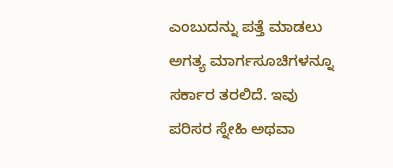ಎಂಬುದನ್ನು ಪತ್ತೆ ಮಾಡಲು ಅಗತ್ಯ ಮಾರ್ಗಸೂಚಿಗಳನ್ನೂ ಸರ್ಕಾರ ತರಲಿದೆ. ಇವು ಪರಿಸರ ಸ್ನೇಹಿ ಅಥವಾ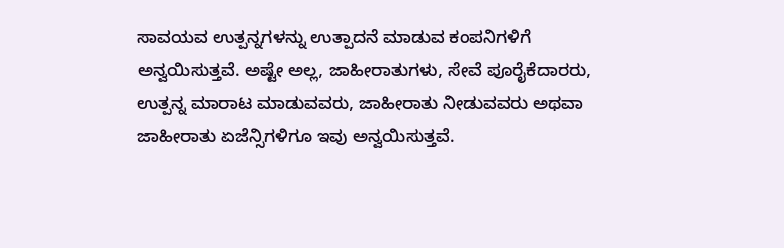ಸಾವಯವ ಉತ್ಪನ್ನಗಳನ್ನು ಉತ್ಪಾದನೆ ಮಾಡುವ ಕಂಪನಿಗಳಿಗೆ ಅನ್ವಯಿಸುತ್ತವೆ. ಅಷ್ಟೇ ಅಲ್ಲ, ಜಾಹೀರಾತುಗಳು, ಸೇವೆ ಪೂರೈಕೆದಾರರು, ಉತ್ಪನ್ನ ಮಾರಾಟ ಮಾಡುವವರು, ಜಾಹೀರಾತು ನೀಡುವವರು ಅಥವಾ ಜಾಹೀರಾತು ಏಜೆನ್ಸಿಗಳಿಗೂ ಇವು ಅನ್ವಯಿಸುತ್ತವೆ.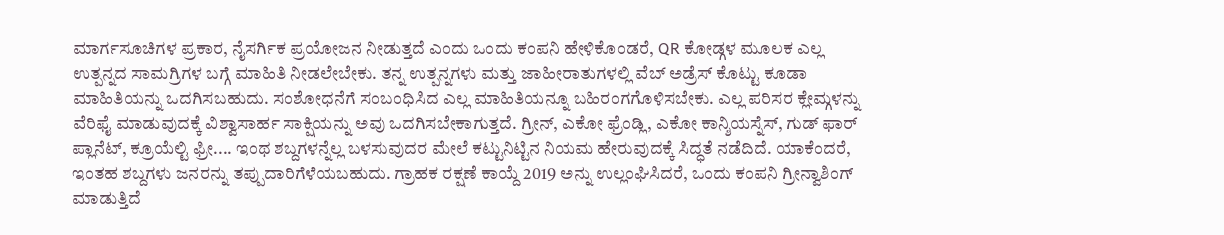ಮಾರ್ಗಸೂಚಿಗಳ ಪ್ರಕಾರ, ನೈಸರ್ಗಿಕ ಪ್ರಯೋಜನ ನೀಡುತ್ತದೆ ಎಂದು ಒಂದು ಕಂಪನಿ ಹೇಳಿಕೊಂಡರೆ, QR ಕೋಡ್ಗಳ ಮೂಲಕ ಎಲ್ಲ ಉತ್ಪನ್ನದ ಸಾಮಗ್ರಿಗಳ ಬಗ್ಗೆ ಮಾಹಿತಿ ನೀಡಲೇಬೇಕು. ತನ್ನ ಉತ್ಪನ್ನಗಳು ಮತ್ತು ಜಾಹೀರಾತುಗಳಲ್ಲಿ ವೆಬ್ ಅಡ್ರೆಸ್ ಕೊಟ್ಟು ಕೂಡಾ ಮಾಹಿತಿಯನ್ನು ಒದಗಿಸಬಹುದು. ಸಂಶೋಧನೆಗೆ ಸಂಬಂಧಿಸಿದ ಎಲ್ಲ ಮಾಹಿತಿಯನ್ನೂ ಬಹಿರಂಗಗೊಳಿಸಬೇಕು. ಎಲ್ಲ ಪರಿಸರ ಕ್ಲೇಮ್ಗಳನ್ನು ವೆರಿಫೈ ಮಾಡುವುದಕ್ಕೆ ವಿಶ್ವಾಸಾರ್ಹ ಸಾಕ್ಷಿಯನ್ನು ಅವು ಒದಗಿಸಬೇಕಾಗುತ್ತದೆ. ಗ್ರೀನ್, ಎಕೋ ಫ್ರೆಂಡ್ಲಿ, ಎಕೋ ಕಾನ್ಶಿಯಸ್ನೆಸ್, ಗುಡ್ ಫಾರ್ ಪ್ಲಾನೆಟ್, ಕ್ರೂಯೆಲ್ಟಿ ಫ್ರೀ.... ಇಂಥ ಶಬ್ದಗಳನ್ನೆಲ್ಲ ಬಳಸುವುದರ ಮೇಲೆ ಕಟ್ಟುನಿಟ್ಟಿನ ನಿಯಮ ಹೇರುವುದಕ್ಕೆ ಸಿದ್ಧತೆ ನಡೆದಿದೆ. ಯಾಕೆಂದರೆ, ಇಂತಹ ಶಬ್ದಗಳು ಜನರನ್ನು ತಪ್ಪುದಾರಿಗೆಳೆಯಬಹುದು. ಗ್ರಾಹಕ ರಕ್ಷಣೆ ಕಾಯ್ದೆ 2019 ಅನ್ನು ಉಲ್ಲಂಘಿಸಿದರೆ, ಒಂದು ಕಂಪನಿ ಗ್ರೀನ್ವಾಶಿಂಗ್ ಮಾಡುತ್ತಿದೆ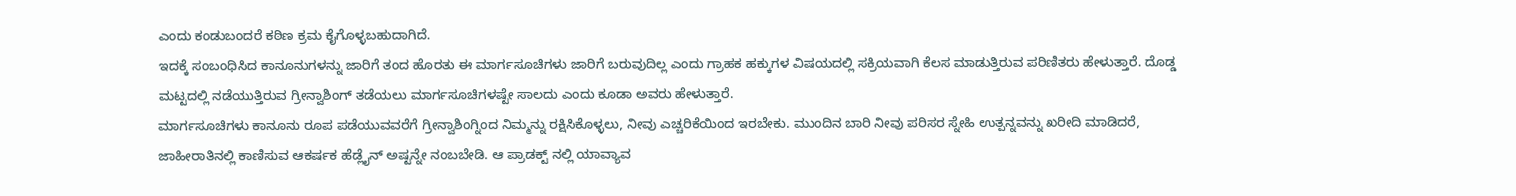ಎಂದು ಕಂಡುಬಂದರೆ ಕಠಿಣ ಕ್ರಮ ಕೈಗೊಳ್ಳಬಹುದಾಗಿದೆ.
ಇದಕ್ಕೆ ಸಂಬಂಧಿಸಿದ ಕಾನೂನುಗಳನ್ನು ಜಾರಿಗೆ ತಂದ ಹೊರತು ಈ ಮಾರ್ಗಸೂಚಿಗಳು ಜಾರಿಗೆ ಬರುವುದಿಲ್ಲ ಎಂದು ಗ್ರಾಹಕ ಹಕ್ಕುಗಳ ವಿಷಯದಲ್ಲಿ ಸಕ್ರಿಯವಾಗಿ ಕೆಲಸ ಮಾಡುತ್ತಿರುವ ಪರಿಣಿತರು ಹೇಳುತ್ತಾರೆ. ದೊಡ್ಡ ಮಟ್ಟದಲ್ಲಿ ನಡೆಯುತ್ತಿರುವ ಗ್ರೀನ್ವಾಶಿಂಗ್ ತಡೆಯಲು ಮಾರ್ಗಸೂಚಿಗಳಷ್ಟೇ ಸಾಲದು ಎಂದು ಕೂಡಾ ಅವರು ಹೇಳುತ್ತಾರೆ.
ಮಾರ್ಗಸೂಚಿಗಳು ಕಾನೂನು ರೂಪ ಪಡೆಯುವವರೆಗೆ ಗ್ರೀನ್ವಾಶಿಂಗ್ನಿಂದ ನಿಮ್ಮನ್ನು ರಕ್ಷಿಸಿಕೊಳ್ಳಲು, ನೀವು ಎಚ್ಚರಿಕೆಯಿಂದ ಇರಬೇಕು. ಮುಂದಿನ ಬಾರಿ ನೀವು ಪರಿಸರ ಸ್ನೇಹಿ ಉತ್ಪನ್ನವನ್ನು ಖರೀದಿ ಮಾಡಿದರೆ, ಜಾಹೀರಾತಿನಲ್ಲಿ ಕಾಣಿಸುವ ಆಕರ್ಷಕ ಹೆಡ್ಲೈನ್ ಅಷ್ಟನ್ನೇ ನಂಬಬೇಡಿ. ಆ ಪ್ರಾಡಕ್ಟ್ ನಲ್ಲಿ ಯಾವ್ಯಾವ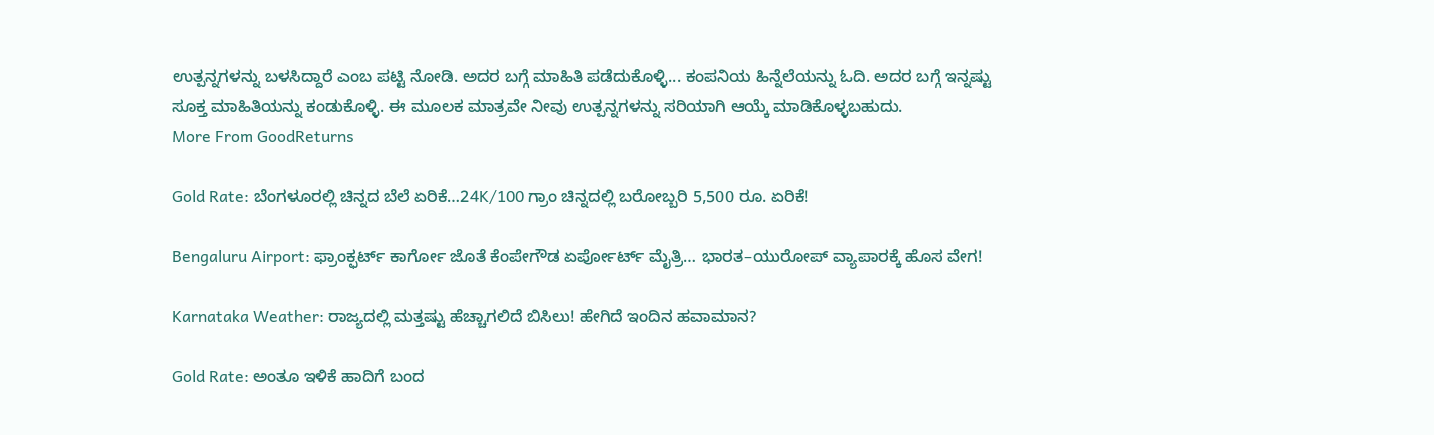ಉತ್ಪನ್ನಗಳನ್ನು ಬಳಸಿದ್ದಾರೆ ಎಂಬ ಪಟ್ಟಿ ನೋಡಿ. ಅದರ ಬಗ್ಗೆ ಮಾಹಿತಿ ಪಡೆದುಕೊಳ್ಳಿ... ಕಂಪನಿಯ ಹಿನ್ನೆಲೆಯನ್ನು ಓದಿ. ಅದರ ಬಗ್ಗೆ ಇನ್ನಷ್ಟು ಸೂಕ್ತ ಮಾಹಿತಿಯನ್ನು ಕಂಡುಕೊಳ್ಳಿ. ಈ ಮೂಲಕ ಮಾತ್ರವೇ ನೀವು ಉತ್ಪನ್ನಗಳನ್ನು ಸರಿಯಾಗಿ ಆಯ್ಕೆ ಮಾಡಿಕೊಳ್ಳಬಹುದು.
More From GoodReturns

Gold Rate: ಬೆಂಗಳೂರಲ್ಲಿ ಚಿನ್ನದ ಬೆಲೆ ಏರಿಕೆ…24K/100 ಗ್ರಾಂ ಚಿನ್ನದಲ್ಲಿ ಬರೋಬ್ಬರಿ 5,500 ರೂ. ಏರಿಕೆ!

Bengaluru Airport: ಫ್ರಾಂಕ್ಫರ್ಟ್ ಕಾರ್ಗೋ ಜೊತೆ ಕೆಂಪೇಗೌಡ ಏರ್ಪೋರ್ಟ್ ಮೈತ್ರಿ… ಭಾರತ–ಯುರೋಪ್ ವ್ಯಾಪಾರಕ್ಕೆ ಹೊಸ ವೇಗ!

Karnataka Weather: ರಾಜ್ಯದಲ್ಲಿ ಮತ್ತಷ್ಟು ಹೆಚ್ಚಾಗಲಿದೆ ಬಿಸಿಲು! ಹೇಗಿದೆ ಇಂದಿನ ಹವಾಮಾನ?

Gold Rate: ಅಂತೂ ಇಳಿಕೆ ಹಾದಿಗೆ ಬಂದ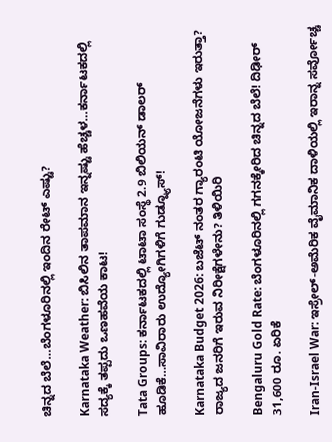ಚಿನ್ನದ ಬೆಲೆ…ಬೆಂಗಳೂರಿನಲ್ಲಿ ಇಂದಿನ ರೇಟ್ ಎಷ್ಟು?

Karnataka Weather: ಬಿಸಿಲಿನ ತಾಪಮಾನ ಇನ್ನಷ್ಟು ಹೆಚ್ಚಳ…ಕರ್ನಾಟಕದಲ್ಲಿ ಸದ್ಯಕ್ಕೆ ತಪ್ಪದು ಒಣಹವೆಯ ಕಾಟ!

Tata Groups: ಕರ್ನಾಟಕದಲ್ಲಿ ಟಾಟಾ ಸಂಸ್ಥೆ 2.9 ಬಿಲಿಯನ್ ಡಾಲರ್ ಹೂಡಿಕೆ…ಸಾವಿರಾರು ಉದ್ಯೋಗಿಗಳಿಗೆ ಗುಡ್ನ್ಯೂಸ್!

Karnataka Budget 2026: ಬಜೆಟ್ ನಂತರ ಗ್ಯಾರಂಟಿ ಯೋಜನೆಗಳು ಇರುತ್ತಾ? ರಾಜ್ಯದ ಜನರಿಗೆ ಇರುವ ನಿರೀಕ್ಷೆಗಳೇನು? ತಿಳಿಯಿರಿ

Bengaluru Gold Rate: ಬೆಂಗಳೂರಿನಲ್ಲಿ ಗಗನಕ್ಕೇರಿದ ಚಿನ್ನದ ಬೆಲೆ! ದಿಢೀರ್ 31,600 ರೂ. ಏರಿಕೆ

Iran-Israel War: ಇಸ್ರೇಲ್-ಅಮೆರಿಕ ವೈಮಾನಿಕ ದಾಳಿಯಲ್ಲಿ ಇರಾನ್ನ ಸರ್ವೋಚ್ಚ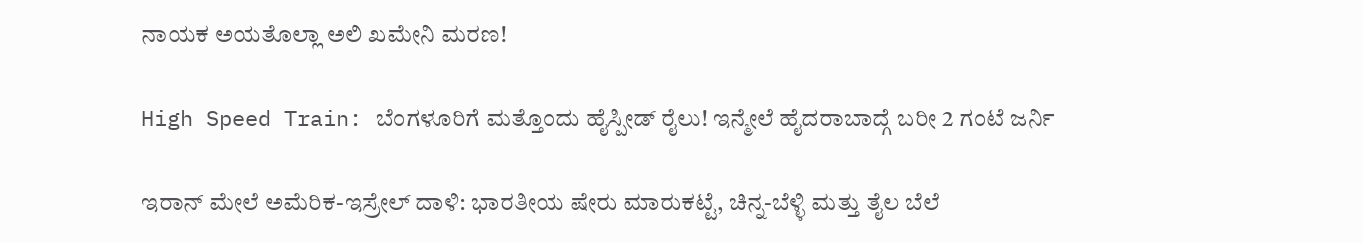ನಾಯಕ ಅಯತೊಲ್ಲಾ ಅಲಿ ಖಮೇನಿ ಮರಣ!

High Speed Train: ಬೆಂಗಳೂರಿಗೆ ಮತ್ತೊಂದು ಹೈಸ್ಪೀಡ್ ರೈಲು! ಇನ್ಮೇಲೆ ಹೈದರಾಬಾದ್ಗೆ ಬರೀ 2 ಗಂಟೆ ಜರ್ನಿ

ಇರಾನ್ ಮೇಲೆ ಅಮೆರಿಕ-ಇಸ್ರೇಲ್ ದಾಳಿ: ಭಾರತೀಯ ಷೇರು ಮಾರುಕಟ್ಟೆ, ಚಿನ್ನ-ಬೆಳ್ಳಿ ಮತ್ತು ತೈಲ ಬೆಲೆ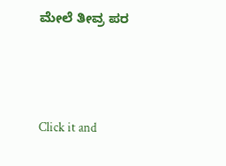ಮೇಲೆ ತೀವ್ರ ಪರ



Click it and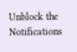Unblock the Notifications